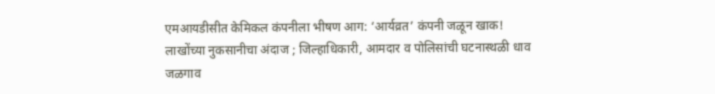एमआयडीसीत केमिकल कंपनीला भीषण आग: ‘आर्यव्रत’ कंपनी जळून खाक!
लाखोंच्या नुकसानीचा अंदाज ; जिल्हाधिकारी, आमदार व पोलिसांची घटनास्थळी धाव
जळगाव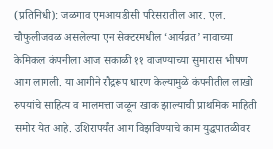(प्रतिनिधी): जळगाव एमआयडीसी परिसरातील आर. एल. चौफुलीजवळ असलेल्या एन सेक्टरमधील ‘आर्यव्रत’ नावाच्या केमिकल कंपनीला आज सकाळी ११ वाजण्याच्या सुमारास भीषण आग लागली. या आगीने रौद्ररूप धारण केल्यामुळे कंपनीतील लाखो रुपयांचे साहित्य व मालमत्ता जळून खाक झाल्याची प्राथमिक माहिती समोर येत आहे. उशिरापर्यंत आग विझविण्याचे काम युद्धपातळीवर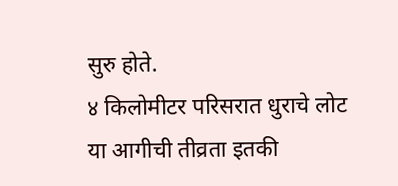सुरु होते.
४ किलोमीटर परिसरात धुराचे लोट
या आगीची तीव्रता इतकी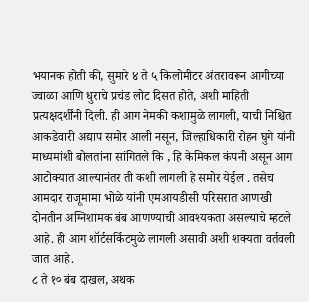भयानक होती की, सुमारे ४ ते ५ किलोमीटर अंतरावरून आगीच्या ज्वाळा आणि धुराचे प्रचंड लोट दिसत होते, अशी माहिती प्रत्यक्षदर्शींनी दिली. ही आग नेमकी कशामुळे लागली, याची निश्चित आकडेवारी अद्याप समोर आली नसून, जिल्हाधिकारी रोहन घुगे यांनी माध्यमांशी बोलतांना सांगितले कि , हि केमिकल कंपनी असून आग आटोक्यात आल्यानंतर ती कशी लागली हे समोर येईल . तसेच आमदार राजूमामा भोळे यांनी एमआयडीसी परिसरात आणखी दोनतीन अग्निशामक बंब आणण्याची आवश्यकता असल्याचे म्हटले आहे. ही आग शॉर्टसर्किटमुळे लागली असावी अशी शक्यता वर्तवली जात आहे.
८ ते १० बंब दाखल, अथक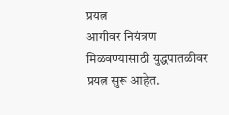प्रयत्न
आगीवर नियंत्रण मिळवण्यासाठी युद्धपातळीवर प्रयत्न सुरू आहेत.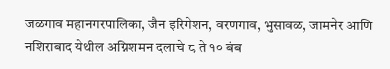जळगाव महानगरपालिका, जैन इरिगेशन, वरणगाव, भुसावळ, जामनेर आणि नशिराबाद येथील अग्निशमन दलाचे ८ ते १० बंब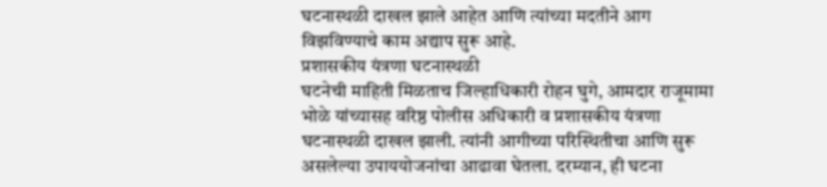घटनास्थळी दाखल झाले आहेत आणि त्यांच्या मदतीने आग विझविण्याचे काम अद्याप सुरू आहे.
प्रशासकीय यंत्रणा घटनास्थळी
घटनेची माहिती मिळताच जिल्हाधिकारी रोहन घुगे, आमदार राजूमामा भोळे यांच्यासह वरिष्ठ पोलीस अधिकारी व प्रशासकीय यंत्रणा घटनास्थळी दाखल झाली. त्यांनी आगीच्या परिस्थितीचा आणि सुरू असलेल्या उपाययोजनांचा आढावा घेतला. दरम्यान, ही घटना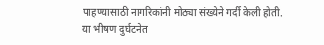पाहण्यासाठी नागरिकांनी मोठ्या संख्येने गर्दी केली होती.
या भीषण दुर्घटनेत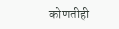कोणतीही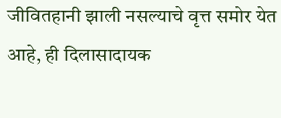जीवितहानी झाली नसल्याचे वृत्त समोर येत आहे, ही दिलासादायक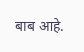बाब आहे.